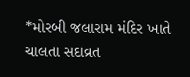*મોરબી જલારામ મંદિર ખાતે ચાલતા સદાવ્રત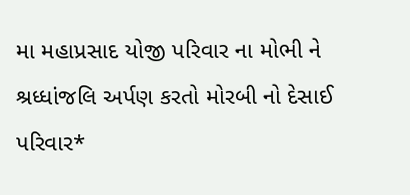મા મહાપ્રસાદ યોજી પરિવાર ના મોભી ને શ્રધ્ધાંજલિ અર્પણ કરતો મોરબી નો દેસાઈ પરિવાર*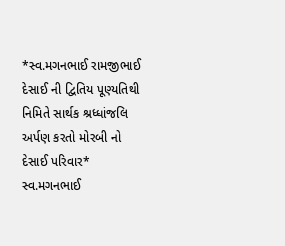*સ્વ.મગનભાઈ રામજીભાઈ દેસાઈ ની દ્વિતિય પૂણ્યતિથી નિમિતે સાર્થક શ્રધ્ધાંજલિ અર્પણ કરતો મોરબી નો દેસાઈ પરિવાર* સ્વ.મગનભાઈ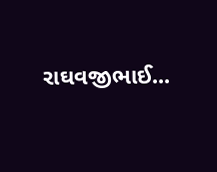રાઘવજીભાઈ...